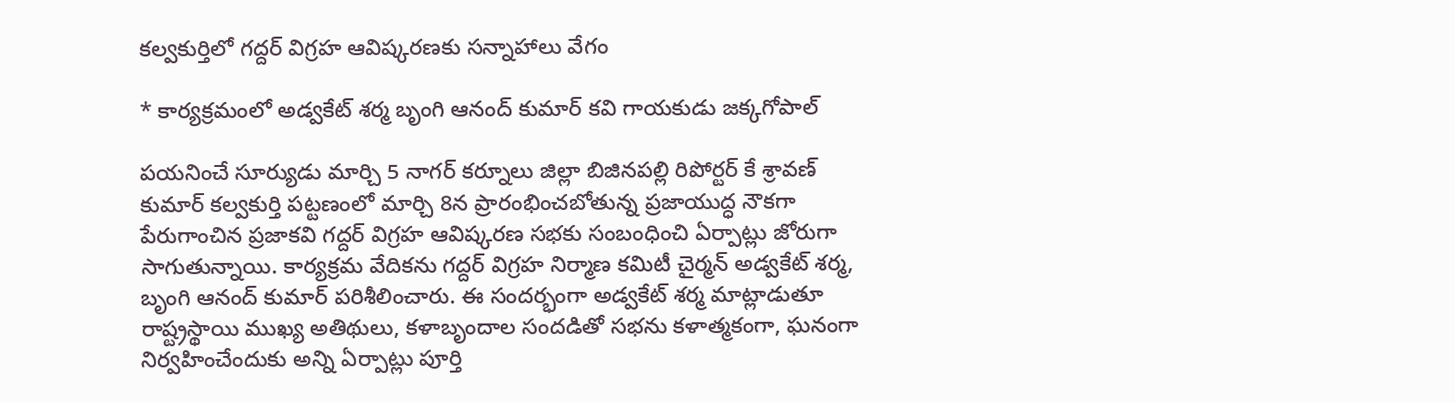కల్వకుర్తిలో గద్దర్ విగ్రహ ఆవిష్కరణకు సన్నాహాలు వేగం

* కార్యక్రమంలో అడ్వకేట్ శర్మ బృంగి ఆనంద్ కుమార్ కవి గాయకుడు జక్కగోపాల్

పయనించే సూర్యుడు మార్చి 5 నాగర్ కర్నూలు జిల్లా బిజినపల్లి రిపోర్టర్ కే శ్రావణ్ కుమార్ కల్వకుర్తి పట్టణంలో మార్చి 8న ప్రారంభించబోతున్న ప్రజాయుద్ధ నౌకగా పేరుగాంచిన ప్రజాకవి గద్దర్ విగ్రహ ఆవిష్కరణ సభకు సంబంధించి ఏర్పాట్లు జోరుగా సాగుతున్నాయి. కార్యక్రమ వేదికను గద్దర్ విగ్రహ నిర్మాణ కమిటీ చైర్మన్ అడ్వకేట్ శర్మ, బృంగి ఆనంద్ కుమార్ పరిశీలించారు. ఈ సందర్భంగా అడ్వకేట్ శర్మ మాట్లాడుతూ రాష్ట్రస్థాయి ముఖ్య అతిథులు, కళాబృందాల సందడితో సభను కళాత్మకంగా, ఘనంగా నిర్వహించేందుకు అన్ని ఏర్పాట్లు పూర్తి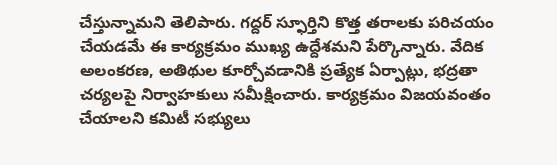చేస్తున్నామని తెలిపారు. గద్దర్ స్ఫూర్తిని కొత్త తరాలకు పరిచయం చేయడమే ఈ కార్యక్రమం ముఖ్య ఉద్దేశమని పేర్కొన్నారు. వేదిక అలంకరణ, అతిథుల కూర్చోవడానికి ప్రత్యేక ఏర్పాట్లు, భద్రతా చర్యలపై నిర్వాహకులు సమీక్షించారు. కార్యక్రమం విజయవంతం చేయాలని కమిటీ సభ్యులు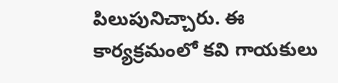పిలుపునిచ్చారు. ఈ కార్యక్రమంలో కవి గాయకులు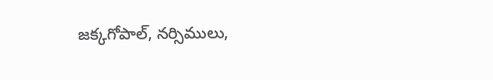జక్కగోపాల్, నర్సిములు,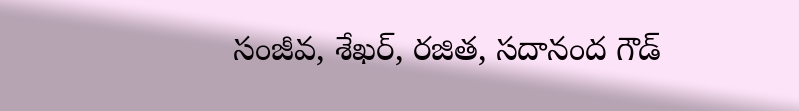సంజీవ, శేఖర్, రజిత, సదానంద గౌడ్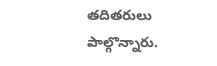తదితరులు పాల్గొన్నారు.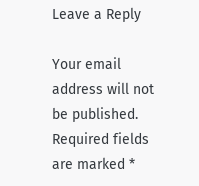Leave a Reply

Your email address will not be published. Required fields are marked *